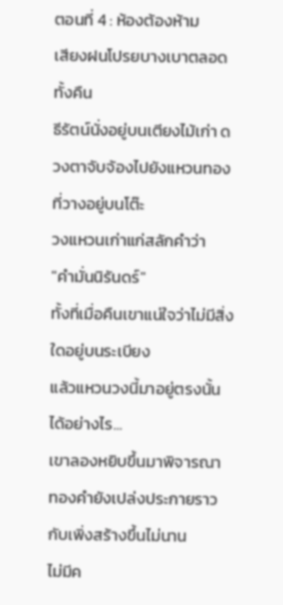ตอนที่ 4 : ห้องต้องห้าม
เสียงฝนโปรยบางเบาตลอดทั้งคืน
ธีรัตน์นั่งอยู่บนเตียงไม้เก่า ดวงตาจับจ้องไปยังแหวนทองที่วางอยู่บนโต๊ะ
วงแหวนเก่าแก่สลักคำว่า
"คำมั่นนิรันดร์"
ทั้งที่เมื่อคืนเขาแน่ใจว่าไม่มีสิ่งใดอยู่บนระเบียง
แล้วแหวนวงนี้มาอยู่ตรงนั้นได้อย่างไร...
เขาลองหยิบขึ้นมาพิจารณา
ทองคำยังเปล่งประกายราวกับเพิ่งสร้างขึ้นไม่นาน
ไม่มีค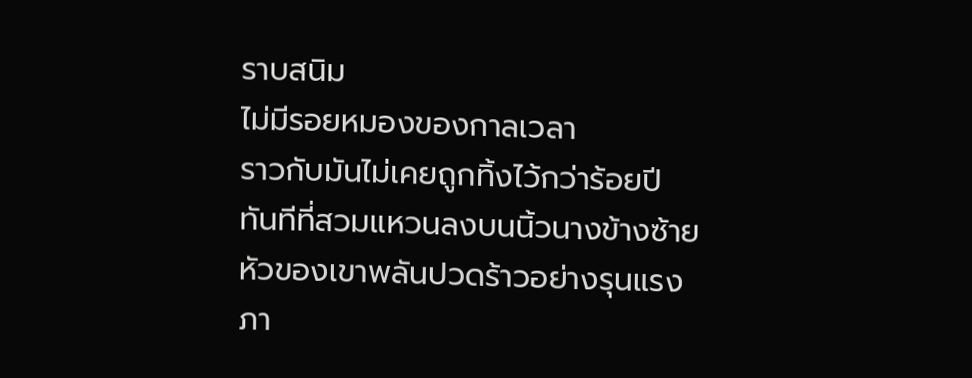ราบสนิม
ไม่มีรอยหมองของกาลเวลา
ราวกับมันไม่เคยถูกทิ้งไว้กว่าร้อยปี
ทันทีที่สวมแหวนลงบนนิ้วนางข้างซ้าย
หัวของเขาพลันปวดร้าวอย่างรุนแรง
ภา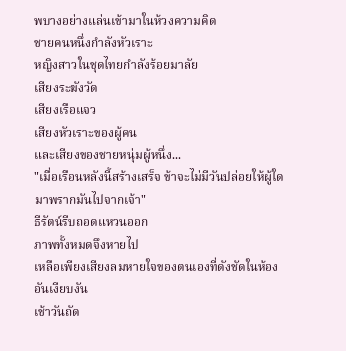พบางอย่างแล่นเข้ามาในห้วงความคิด
ชายคนหนึ่งกำลังหัวเราะ
หญิงสาวในชุดไทยกำลังร้อยมาลัย
เสียงระฆังวัด
เสียงเรือแจว
เสียงหัวเราะของผู้คน
และเสียงของชายหนุ่มผู้หนึ่ง...
"เมื่อเรือนหลังนี้สร้างเสร็จ ข้าจะไม่มีวันปล่อยให้ผู้ใดมาพรากมันไปจากเจ้า"
ธีรัตน์รีบถอดแหวนออก
ภาพทั้งหมดจึงหายไป
เหลือเพียงเสียงลมหายใจของตนเองที่ดังชัดในห้องอันเงียบงัน
เช้าวันถัด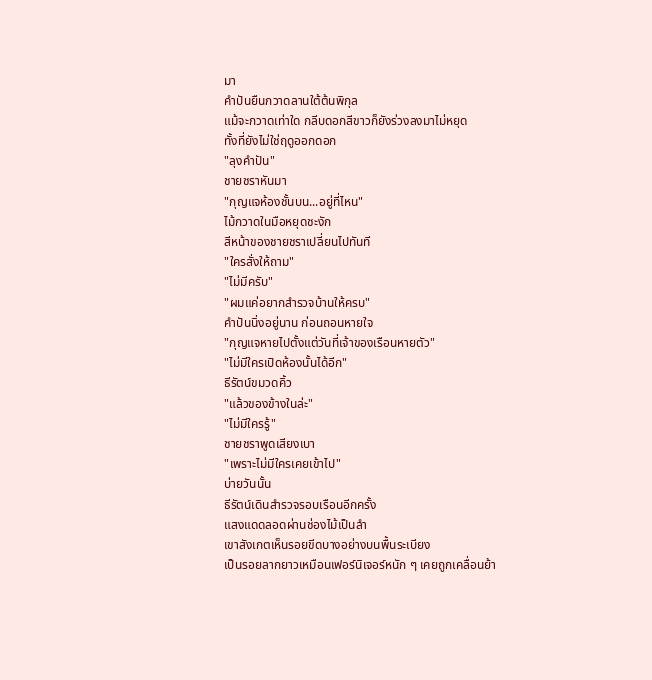มา
คำปันยืนกวาดลานใต้ต้นพิกุล
แม้จะกวาดเท่าใด กลีบดอกสีขาวก็ยังร่วงลงมาไม่หยุด
ทั้งที่ยังไม่ใช่ฤดูออกดอก
"ลุงคำปัน"
ชายชราหันมา
"กุญแจห้องชั้นบน...อยู่ที่ไหน"
ไม้กวาดในมือหยุดชะงัก
สีหน้าของชายชราเปลี่ยนไปทันที
"ใครสั่งให้ถาม"
"ไม่มีครับ"
"ผมแค่อยากสำรวจบ้านให้ครบ"
คำปันนิ่งอยู่นาน ก่อนถอนหายใจ
"กุญแจหายไปตั้งแต่วันที่เจ้าของเรือนหายตัว"
"ไม่มีใครเปิดห้องนั้นได้อีก"
ธีรัตน์ขมวดคิ้ว
"แล้วของข้างในล่ะ"
"ไม่มีใครรู้"
ชายชราพูดเสียงเบา
"เพราะไม่มีใครเคยเข้าไป"
บ่ายวันนั้น
ธีรัตน์เดินสำรวจรอบเรือนอีกครั้ง
แสงแดดลอดผ่านช่องไม้เป็นลำ
เขาสังเกตเห็นรอยขีดบางอย่างบนพื้นระเบียง
เป็นรอยลากยาวเหมือนเฟอร์นิเจอร์หนัก ๆ เคยถูกเคลื่อนย้า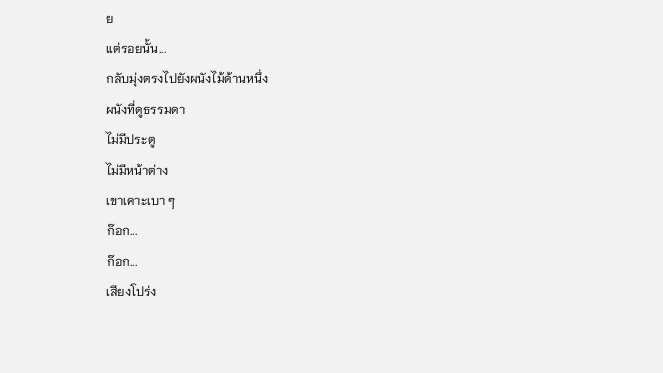ย
แต่รอยนั้น...
กลับมุ่งตรงไปยังผนังไม้ด้านหนึ่ง
ผนังที่ดูธรรมดา
ไม่มีประตู
ไม่มีหน้าต่าง
เขาเคาะเบา ๆ
ก๊อก...
ก๊อก...
เสียงโปร่ง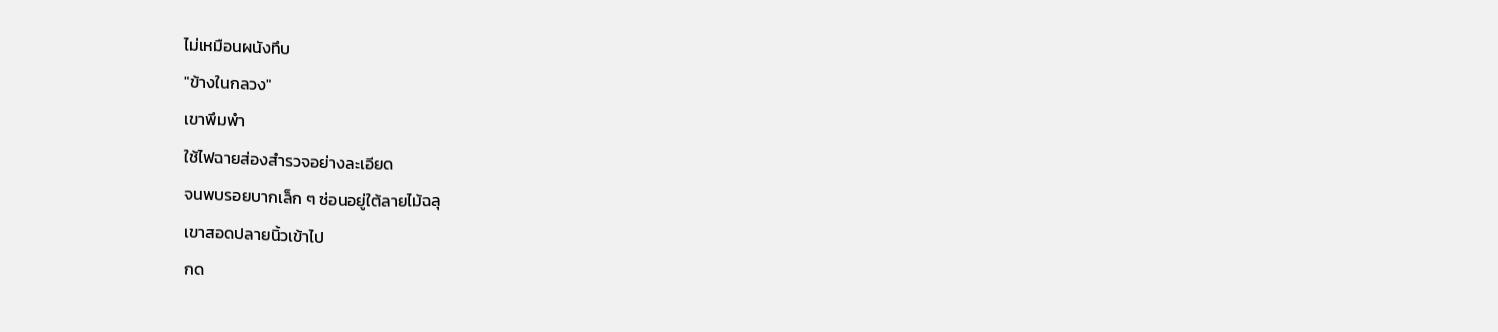ไม่เหมือนผนังทึบ
"ข้างในกลวง"
เขาพึมพำ
ใช้ไฟฉายส่องสำรวจอย่างละเอียด
จนพบรอยบากเล็ก ๆ ซ่อนอยู่ใต้ลายไม้ฉลุ
เขาสอดปลายนิ้วเข้าไป
กด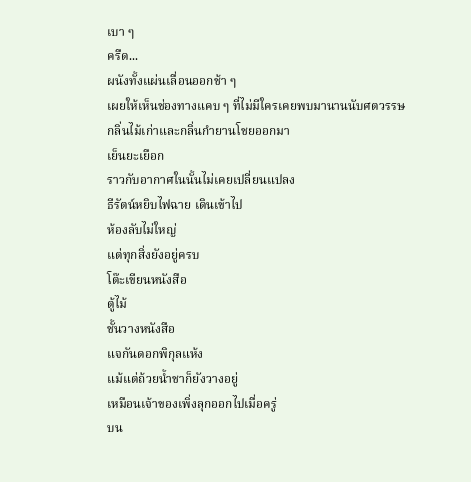เบา ๆ
ครืด...
ผนังทั้งแผ่นเลื่อนออกช้า ๆ
เผยให้เห็นช่องทางแคบ ๆ ที่ไม่มีใครเคยพบมานานนับศตวรรษ
กลิ่นไม้เก่าและกลิ่นกำยานโชยออกมา
เย็นยะเยือก
ราวกับอากาศในนั้นไม่เคยเปลี่ยนแปลง
ธีรัตน์หยิบไฟฉาย เดินเข้าไป
ห้องลับไม่ใหญ่
แต่ทุกสิ่งยังอยู่ครบ
โต๊ะเขียนหนังสือ
ตู้ไม้
ชั้นวางหนังสือ
แจกันดอกพิกุลแห้ง
แม้แต่ถ้วยน้ำชาก็ยังวางอยู่
เหมือนเจ้าของเพิ่งลุกออกไปเมื่อครู่
บน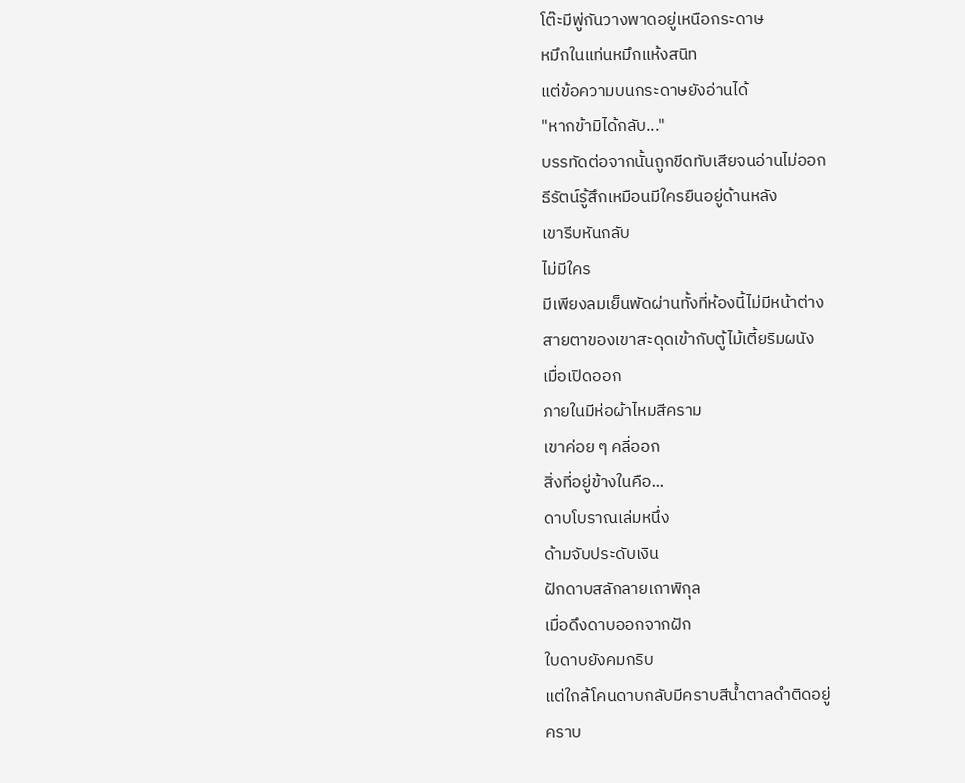โต๊ะมีพู่กันวางพาดอยู่เหนือกระดาษ
หมึกในแท่นหมึกแห้งสนิท
แต่ข้อความบนกระดาษยังอ่านได้
"หากข้ามิได้กลับ..."
บรรทัดต่อจากนั้นถูกขีดทับเสียจนอ่านไม่ออก
ธีรัตน์รู้สึกเหมือนมีใครยืนอยู่ด้านหลัง
เขารีบหันกลับ
ไม่มีใคร
มีเพียงลมเย็นพัดผ่านทั้งที่ห้องนี้ไม่มีหน้าต่าง
สายตาของเขาสะดุดเข้ากับตู้ไม้เตี้ยริมผนัง
เมื่อเปิดออก
ภายในมีห่อผ้าไหมสีคราม
เขาค่อย ๆ คลี่ออก
สิ่งที่อยู่ข้างในคือ...
ดาบโบราณเล่มหนึ่ง
ด้ามจับประดับเงิน
ฝักดาบสลักลายเถาพิกุล
เมื่อดึงดาบออกจากฝัก
ใบดาบยังคมกริบ
แต่ใกล้โคนดาบกลับมีคราบสีน้ำตาลดำติดอยู่
คราบ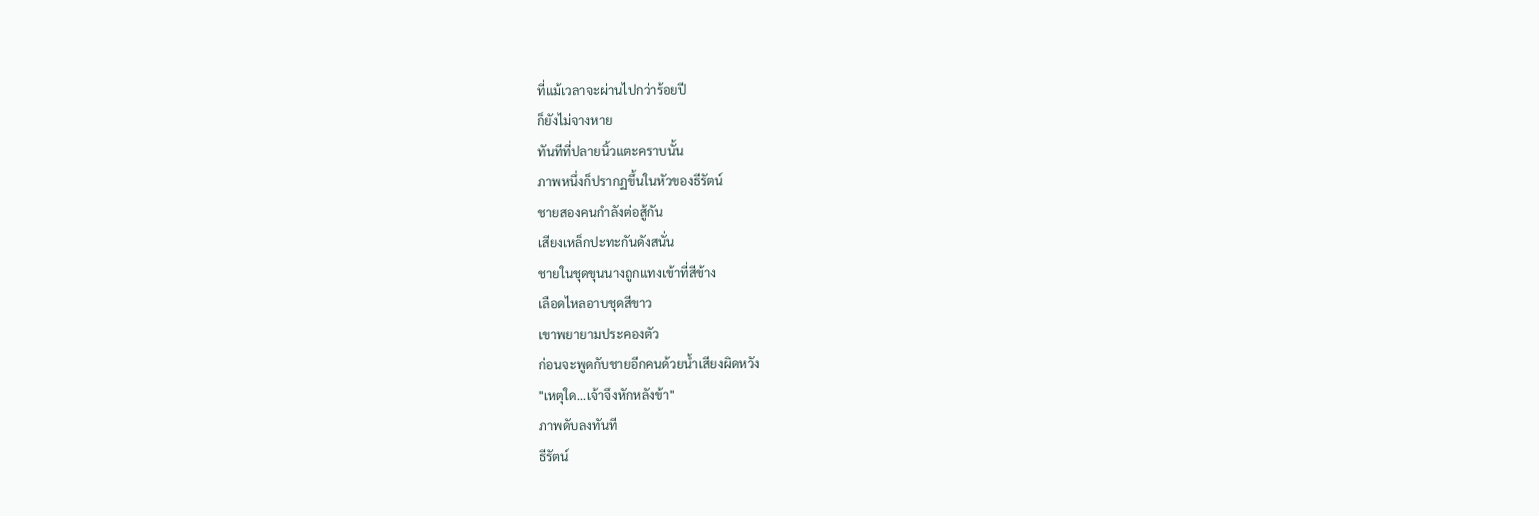ที่แม้เวลาจะผ่านไปกว่าร้อยปี
ก็ยังไม่จางหาย
ทันทีที่ปลายนิ้วแตะคราบนั้น
ภาพหนึ่งก็ปรากฏขึ้นในหัวของธีรัตน์
ชายสองคนกำลังต่อสู้กัน
เสียงเหล็กปะทะกันดังสนั่น
ชายในชุดขุนนางถูกแทงเข้าที่สีข้าง
เลือดไหลอาบชุดสีขาว
เขาพยายามประคองตัว
ก่อนจะพูดกับชายอีกคนด้วยน้ำเสียงผิดหวัง
"เหตุใด...เจ้าจึงหักหลังข้า"
ภาพดับลงทันที
ธีรัตน์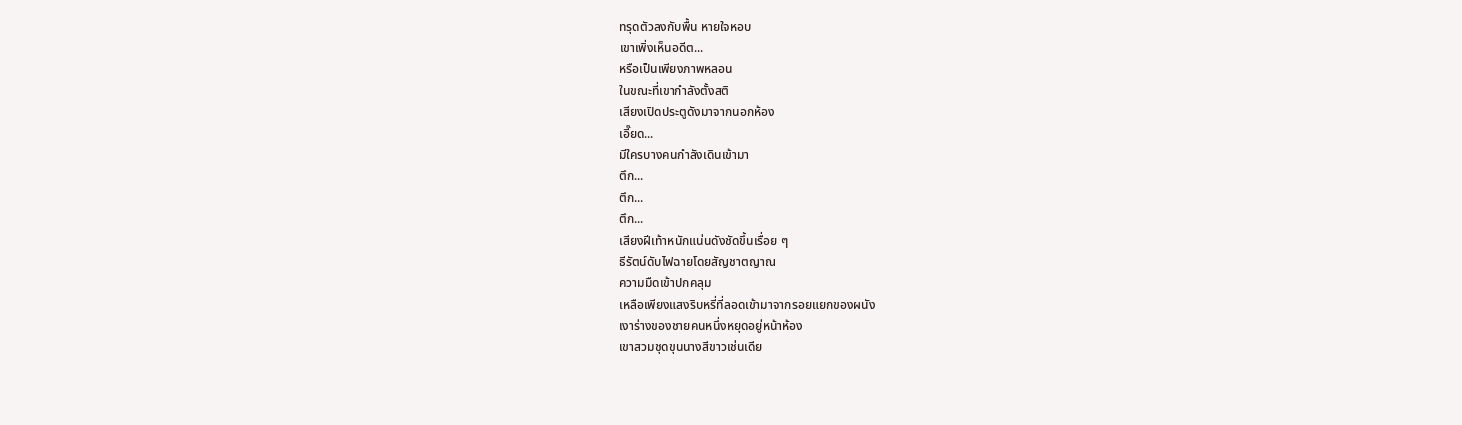ทรุดตัวลงกับพื้น หายใจหอบ
เขาเพิ่งเห็นอดีต...
หรือเป็นเพียงภาพหลอน
ในขณะที่เขากำลังตั้งสติ
เสียงเปิดประตูดังมาจากนอกห้อง
เอี๊ยด...
มีใครบางคนกำลังเดินเข้ามา
ตึก...
ตึก...
ตึก...
เสียงฝีเท้าหนักแน่นดังชัดขึ้นเรื่อย ๆ
ธีรัตน์ดับไฟฉายโดยสัญชาตญาณ
ความมืดเข้าปกคลุม
เหลือเพียงแสงริบหรี่ที่ลอดเข้ามาจากรอยแยกของผนัง
เงาร่างของชายคนหนึ่งหยุดอยู่หน้าห้อง
เขาสวมชุดขุนนางสีขาวเช่นเดีย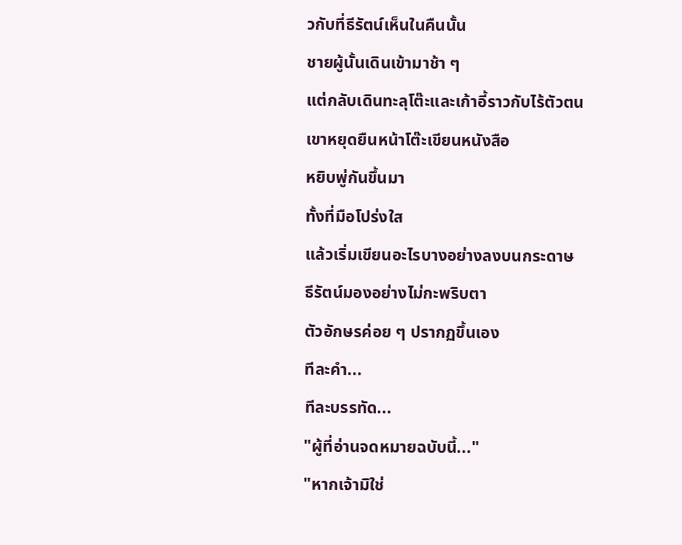วกับที่ธีรัตน์เห็นในคืนนั้น
ชายผู้นั้นเดินเข้ามาช้า ๆ
แต่กลับเดินทะลุโต๊ะและเก้าอี้ราวกับไร้ตัวตน
เขาหยุดยืนหน้าโต๊ะเขียนหนังสือ
หยิบพู่กันขึ้นมา
ทั้งที่มือโปร่งใส
แล้วเริ่มเขียนอะไรบางอย่างลงบนกระดาษ
ธีรัตน์มองอย่างไม่กะพริบตา
ตัวอักษรค่อย ๆ ปรากฏขึ้นเอง
ทีละคำ...
ทีละบรรทัด...
"ผู้ที่อ่านจดหมายฉบับนี้..."
"หากเจ้ามิใช่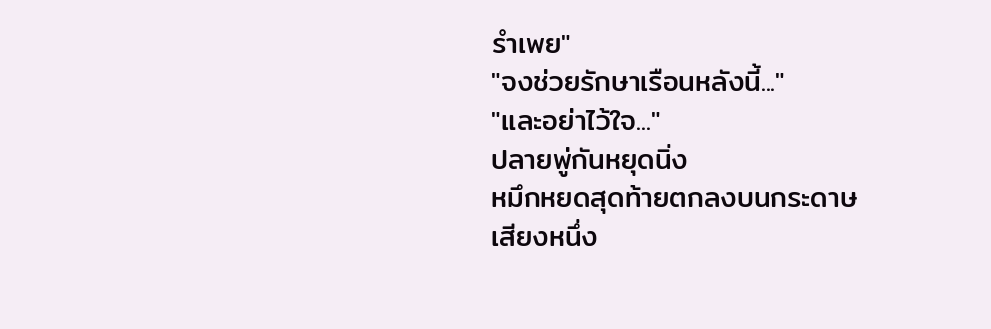รำเพย"
"จงช่วยรักษาเรือนหลังนี้..."
"และอย่าไว้ใจ..."
ปลายพู่กันหยุดนิ่ง
หมึกหยดสุดท้ายตกลงบนกระดาษ
เสียงหนึ่ง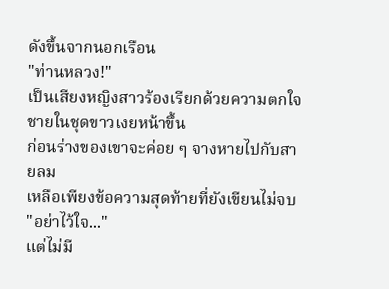ดังขึ้นจากนอกเรือน
"ท่านหลวง!"
เป็นเสียงหญิงสาวร้องเรียกด้วยความตกใจ
ชายในชุดขาวเงยหน้าขึ้น
ก่อนร่างของเขาจะค่อย ๆ จางหายไปกับสายลม
เหลือเพียงข้อความสุดท้ายที่ยังเขียนไม่จบ
"อย่าไว้ใจ..."
แต่ไม่มี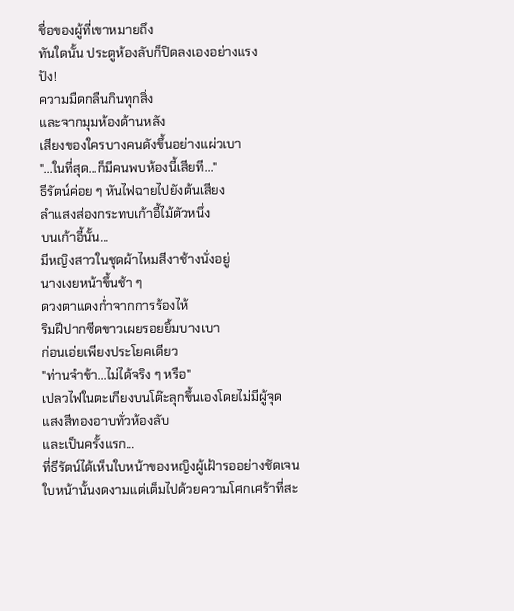ชื่อของผู้ที่เขาหมายถึง
ทันใดนั้น ประตูห้องลับก็ปิดลงเองอย่างแรง
ปัง!
ความมืดกลืนกินทุกสิ่ง
และจากมุมห้องด้านหลัง
เสียงของใครบางคนดังขึ้นอย่างแผ่วเบา
"...ในที่สุด...ก็มีคนพบห้องนี้เสียที..."
ธีรัตน์ค่อย ๆ หันไฟฉายไปยังต้นเสียง
ลำแสงส่องกระทบเก้าอี้ไม้ตัวหนึ่ง
บนเก้าอี้นั้น...
มีหญิงสาวในชุดผ้าไหมสีงาช้างนั่งอยู่
นางเงยหน้าขึ้นช้า ๆ
ดวงตาแดงก่ำจากการร้องไห้
ริมฝีปากซีดขาวเผยรอยยิ้มบางเบา
ก่อนเอ่ยเพียงประโยคเดียว
"ท่านจำข้า...ไม่ได้จริง ๆ หรือ"
เปลวไฟในตะเกียงบนโต๊ะลุกขึ้นเองโดยไม่มีผู้จุด
แสงสีทองอาบทั่วห้องลับ
และเป็นครั้งแรก...
ที่ธีรัตน์ได้เห็นใบหน้าของหญิงผู้เฝ้ารออย่างชัดเจน
ใบหน้านั้นงดงามแต่เต็มไปด้วยความโศกเศร้าที่สะ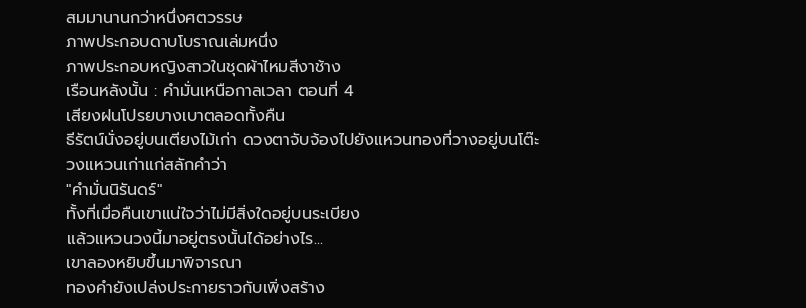สมมานานกว่าหนึ่งศตวรรษ
ภาพประกอบดาบโบราณเล่มหนึ่ง
ภาพประกอบหญิงสาวในชุดผ้าไหมสีงาช้าง
เรือนหลังนั้น : คำมั่นเหนือกาลเวลา ตอนที่ 4
เสียงฝนโปรยบางเบาตลอดทั้งคืน
ธีรัตน์นั่งอยู่บนเตียงไม้เก่า ดวงตาจับจ้องไปยังแหวนทองที่วางอยู่บนโต๊ะ
วงแหวนเก่าแก่สลักคำว่า
"คำมั่นนิรันดร์"
ทั้งที่เมื่อคืนเขาแน่ใจว่าไม่มีสิ่งใดอยู่บนระเบียง
แล้วแหวนวงนี้มาอยู่ตรงนั้นได้อย่างไร...
เขาลองหยิบขึ้นมาพิจารณา
ทองคำยังเปล่งประกายราวกับเพิ่งสร้าง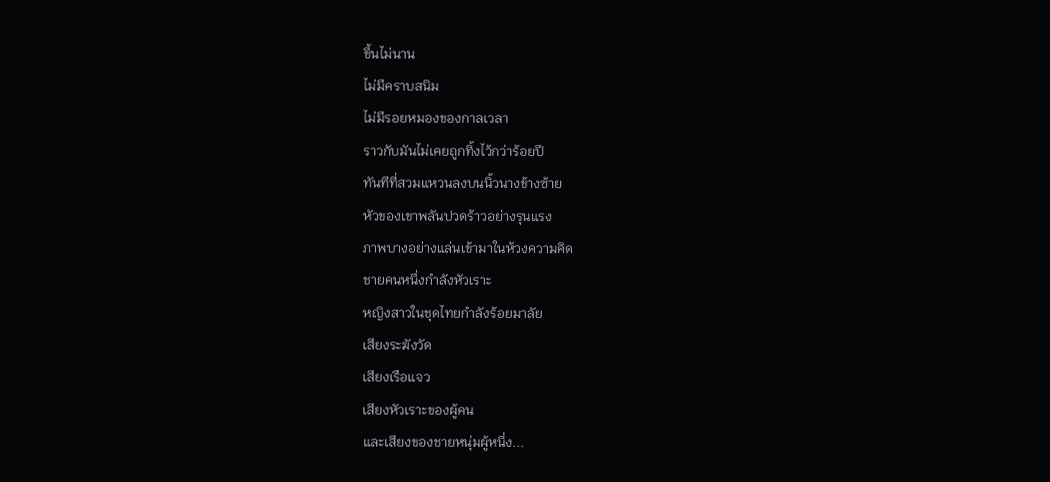ขึ้นไม่นาน
ไม่มีคราบสนิม
ไม่มีรอยหมองของกาลเวลา
ราวกับมันไม่เคยถูกทิ้งไว้กว่าร้อยปี
ทันทีที่สวมแหวนลงบนนิ้วนางข้างซ้าย
หัวของเขาพลันปวดร้าวอย่างรุนแรง
ภาพบางอย่างแล่นเข้ามาในห้วงความคิด
ชายคนหนึ่งกำลังหัวเราะ
หญิงสาวในชุดไทยกำลังร้อยมาลัย
เสียงระฆังวัด
เสียงเรือแจว
เสียงหัวเราะของผู้คน
และเสียงของชายหนุ่มผู้หนึ่ง...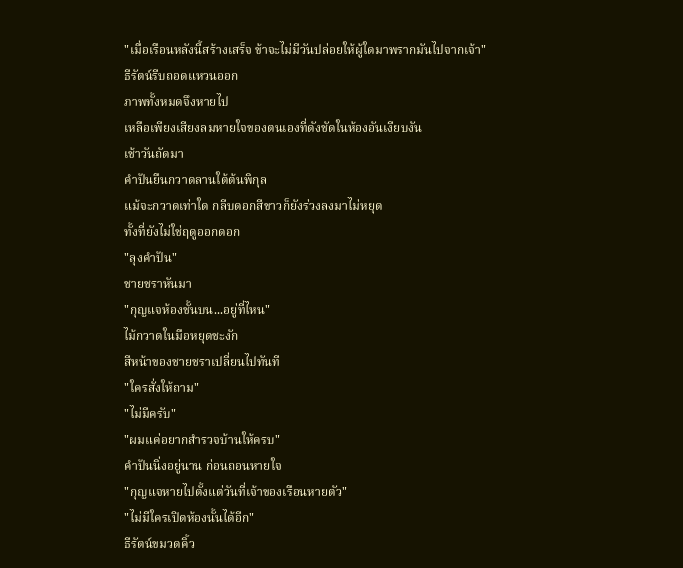"เมื่อเรือนหลังนี้สร้างเสร็จ ข้าจะไม่มีวันปล่อยให้ผู้ใดมาพรากมันไปจากเจ้า"
ธีรัตน์รีบถอดแหวนออก
ภาพทั้งหมดจึงหายไป
เหลือเพียงเสียงลมหายใจของตนเองที่ดังชัดในห้องอันเงียบงัน
เช้าวันถัดมา
คำปันยืนกวาดลานใต้ต้นพิกุล
แม้จะกวาดเท่าใด กลีบดอกสีขาวก็ยังร่วงลงมาไม่หยุด
ทั้งที่ยังไม่ใช่ฤดูออกดอก
"ลุงคำปัน"
ชายชราหันมา
"กุญแจห้องชั้นบน...อยู่ที่ไหน"
ไม้กวาดในมือหยุดชะงัก
สีหน้าของชายชราเปลี่ยนไปทันที
"ใครสั่งให้ถาม"
"ไม่มีครับ"
"ผมแค่อยากสำรวจบ้านให้ครบ"
คำปันนิ่งอยู่นาน ก่อนถอนหายใจ
"กุญแจหายไปตั้งแต่วันที่เจ้าของเรือนหายตัว"
"ไม่มีใครเปิดห้องนั้นได้อีก"
ธีรัตน์ขมวดคิ้ว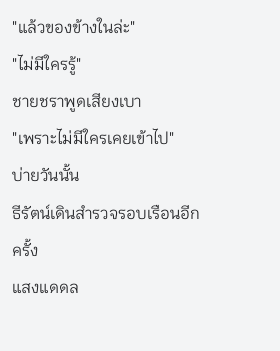"แล้วของข้างในล่ะ"
"ไม่มีใครรู้"
ชายชราพูดเสียงเบา
"เพราะไม่มีใครเคยเข้าไป"
บ่ายวันนั้น
ธีรัตน์เดินสำรวจรอบเรือนอีกครั้ง
แสงแดดล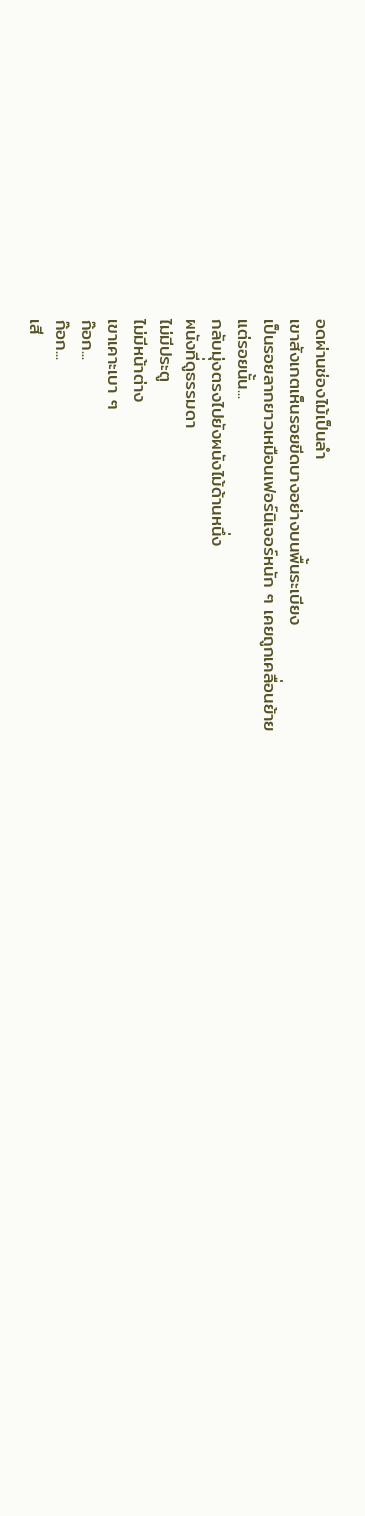อดผ่านช่องไม้เป็นลำ
เขาสังเกตเห็นรอยขีดบางอย่างบนพื้นระเบียง
เป็นรอยลากยาวเหมือนเฟอร์นิเจอร์หนัก ๆ เคยถูกเคลื่อนย้าย
แต่รอยนั้น...
กลับมุ่งตรงไปยังผนังไม้ด้านหนึ่ง
ผนังที่ดูธรรมดา
ไม่มีประตู
ไม่มีหน้าต่าง
เขาเคาะเบา ๆ
ก๊อก...
ก๊อก...
เสี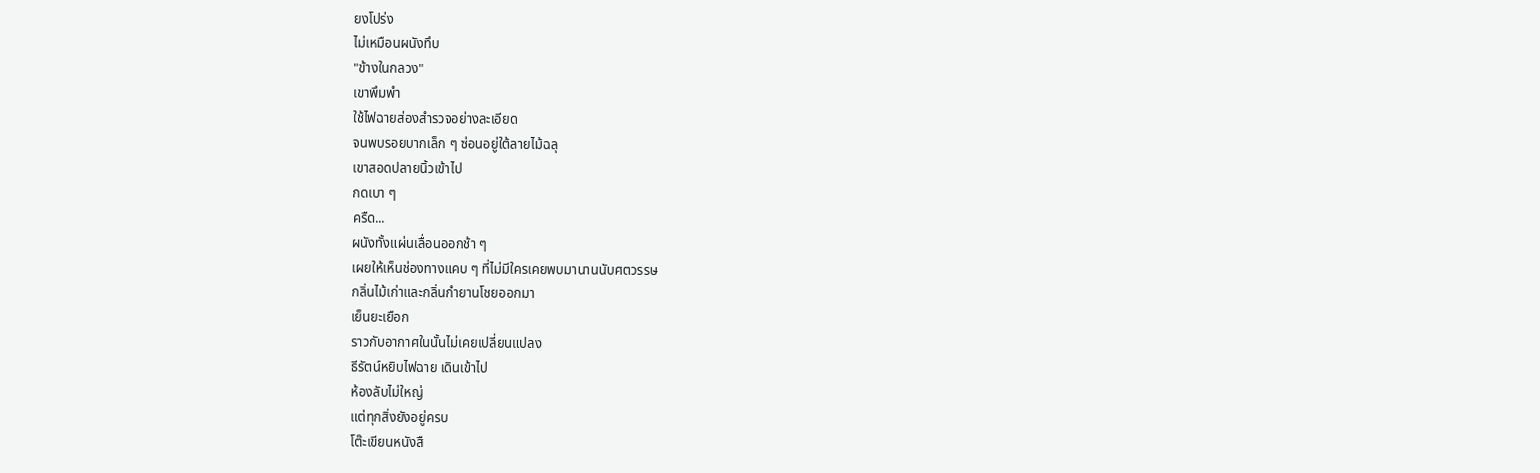ยงโปร่ง
ไม่เหมือนผนังทึบ
"ข้างในกลวง"
เขาพึมพำ
ใช้ไฟฉายส่องสำรวจอย่างละเอียด
จนพบรอยบากเล็ก ๆ ซ่อนอยู่ใต้ลายไม้ฉลุ
เขาสอดปลายนิ้วเข้าไป
กดเบา ๆ
ครืด...
ผนังทั้งแผ่นเลื่อนออกช้า ๆ
เผยให้เห็นช่องทางแคบ ๆ ที่ไม่มีใครเคยพบมานานนับศตวรรษ
กลิ่นไม้เก่าและกลิ่นกำยานโชยออกมา
เย็นยะเยือก
ราวกับอากาศในนั้นไม่เคยเปลี่ยนแปลง
ธีรัตน์หยิบไฟฉาย เดินเข้าไป
ห้องลับไม่ใหญ่
แต่ทุกสิ่งยังอยู่ครบ
โต๊ะเขียนหนังสื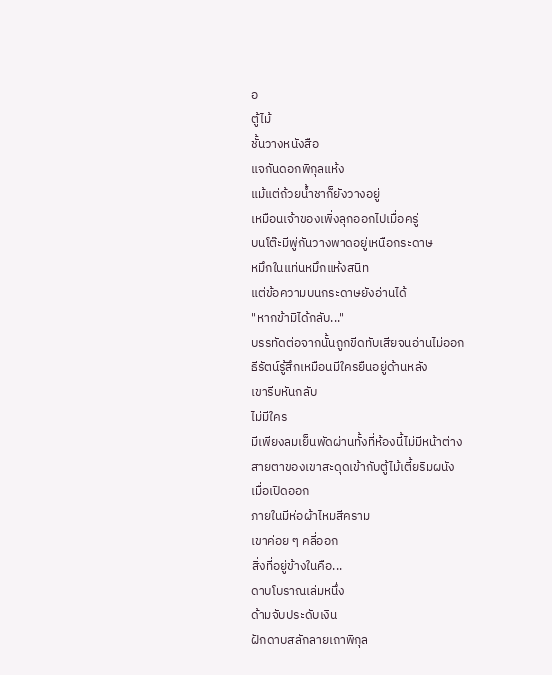อ
ตู้ไม้
ชั้นวางหนังสือ
แจกันดอกพิกุลแห้ง
แม้แต่ถ้วยน้ำชาก็ยังวางอยู่
เหมือนเจ้าของเพิ่งลุกออกไปเมื่อครู่
บนโต๊ะมีพู่กันวางพาดอยู่เหนือกระดาษ
หมึกในแท่นหมึกแห้งสนิท
แต่ข้อความบนกระดาษยังอ่านได้
"หากข้ามิได้กลับ..."
บรรทัดต่อจากนั้นถูกขีดทับเสียจนอ่านไม่ออก
ธีรัตน์รู้สึกเหมือนมีใครยืนอยู่ด้านหลัง
เขารีบหันกลับ
ไม่มีใคร
มีเพียงลมเย็นพัดผ่านทั้งที่ห้องนี้ไม่มีหน้าต่าง
สายตาของเขาสะดุดเข้ากับตู้ไม้เตี้ยริมผนัง
เมื่อเปิดออก
ภายในมีห่อผ้าไหมสีคราม
เขาค่อย ๆ คลี่ออก
สิ่งที่อยู่ข้างในคือ...
ดาบโบราณเล่มหนึ่ง
ด้ามจับประดับเงิน
ฝักดาบสลักลายเถาพิกุล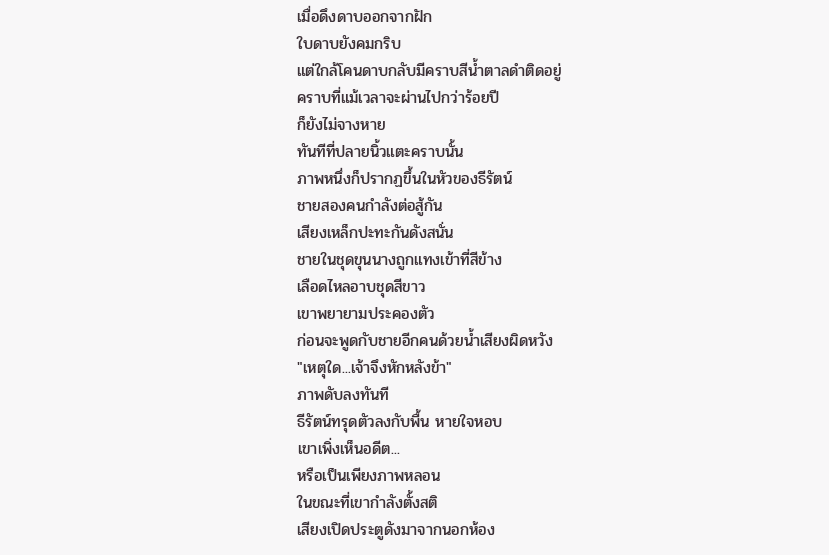เมื่อดึงดาบออกจากฝัก
ใบดาบยังคมกริบ
แต่ใกล้โคนดาบกลับมีคราบสีน้ำตาลดำติดอยู่
คราบที่แม้เวลาจะผ่านไปกว่าร้อยปี
ก็ยังไม่จางหาย
ทันทีที่ปลายนิ้วแตะคราบนั้น
ภาพหนึ่งก็ปรากฏขึ้นในหัวของธีรัตน์
ชายสองคนกำลังต่อสู้กัน
เสียงเหล็กปะทะกันดังสนั่น
ชายในชุดขุนนางถูกแทงเข้าที่สีข้าง
เลือดไหลอาบชุดสีขาว
เขาพยายามประคองตัว
ก่อนจะพูดกับชายอีกคนด้วยน้ำเสียงผิดหวัง
"เหตุใด...เจ้าจึงหักหลังข้า"
ภาพดับลงทันที
ธีรัตน์ทรุดตัวลงกับพื้น หายใจหอบ
เขาเพิ่งเห็นอดีต...
หรือเป็นเพียงภาพหลอน
ในขณะที่เขากำลังตั้งสติ
เสียงเปิดประตูดังมาจากนอกห้อง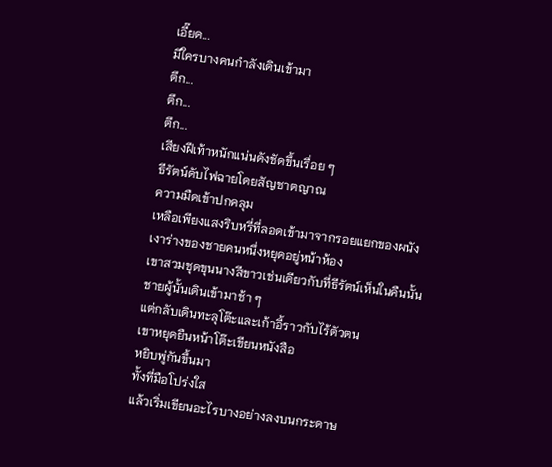เอี๊ยด...
มีใครบางคนกำลังเดินเข้ามา
ตึก...
ตึก...
ตึก...
เสียงฝีเท้าหนักแน่นดังชัดขึ้นเรื่อย ๆ
ธีรัตน์ดับไฟฉายโดยสัญชาตญาณ
ความมืดเข้าปกคลุม
เหลือเพียงแสงริบหรี่ที่ลอดเข้ามาจากรอยแยกของผนัง
เงาร่างของชายคนหนึ่งหยุดอยู่หน้าห้อง
เขาสวมชุดขุนนางสีขาวเช่นเดียวกับที่ธีรัตน์เห็นในคืนนั้น
ชายผู้นั้นเดินเข้ามาช้า ๆ
แต่กลับเดินทะลุโต๊ะและเก้าอี้ราวกับไร้ตัวตน
เขาหยุดยืนหน้าโต๊ะเขียนหนังสือ
หยิบพู่กันขึ้นมา
ทั้งที่มือโปร่งใส
แล้วเริ่มเขียนอะไรบางอย่างลงบนกระดาษ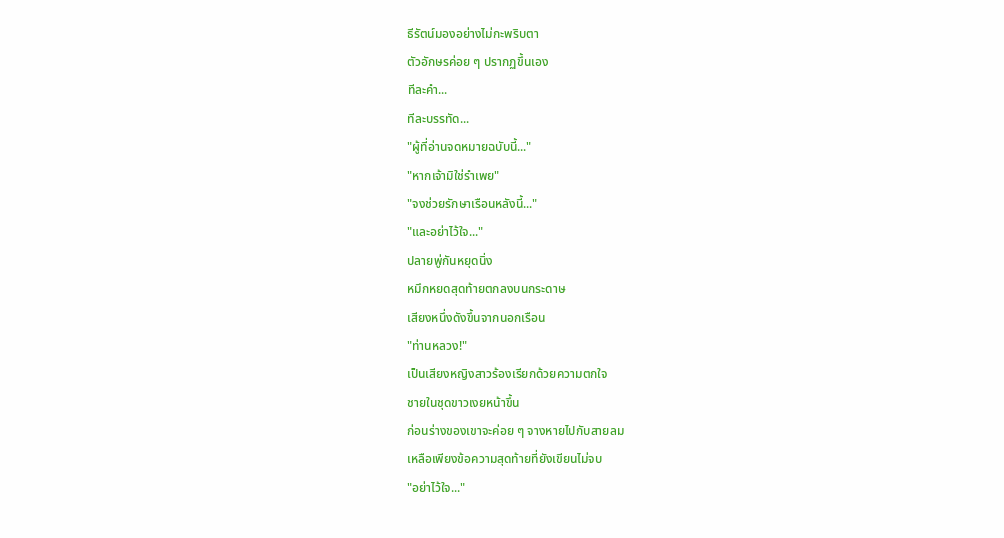ธีรัตน์มองอย่างไม่กะพริบตา
ตัวอักษรค่อย ๆ ปรากฏขึ้นเอง
ทีละคำ...
ทีละบรรทัด...
"ผู้ที่อ่านจดหมายฉบับนี้..."
"หากเจ้ามิใช่รำเพย"
"จงช่วยรักษาเรือนหลังนี้..."
"และอย่าไว้ใจ..."
ปลายพู่กันหยุดนิ่ง
หมึกหยดสุดท้ายตกลงบนกระดาษ
เสียงหนึ่งดังขึ้นจากนอกเรือน
"ท่านหลวง!"
เป็นเสียงหญิงสาวร้องเรียกด้วยความตกใจ
ชายในชุดขาวเงยหน้าขึ้น
ก่อนร่างของเขาจะค่อย ๆ จางหายไปกับสายลม
เหลือเพียงข้อความสุดท้ายที่ยังเขียนไม่จบ
"อย่าไว้ใจ..."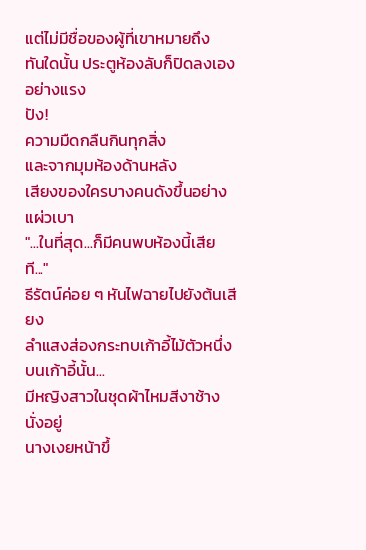แต่ไม่มีชื่อของผู้ที่เขาหมายถึง
ทันใดนั้น ประตูห้องลับก็ปิดลงเองอย่างแรง
ปัง!
ความมืดกลืนกินทุกสิ่ง
และจากมุมห้องด้านหลัง
เสียงของใครบางคนดังขึ้นอย่างแผ่วเบา
"...ในที่สุด...ก็มีคนพบห้องนี้เสียที..."
ธีรัตน์ค่อย ๆ หันไฟฉายไปยังต้นเสียง
ลำแสงส่องกระทบเก้าอี้ไม้ตัวหนึ่ง
บนเก้าอี้นั้น...
มีหญิงสาวในชุดผ้าไหมสีงาช้างนั่งอยู่
นางเงยหน้าขึ้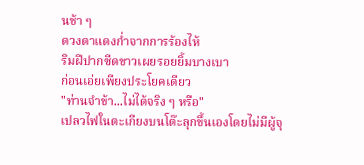นช้า ๆ
ดวงตาแดงก่ำจากการร้องไห้
ริมฝีปากซีดขาวเผยรอยยิ้มบางเบา
ก่อนเอ่ยเพียงประโยคเดียว
"ท่านจำข้า...ไม่ได้จริง ๆ หรือ"
เปลวไฟในตะเกียงบนโต๊ะลุกขึ้นเองโดยไม่มีผู้จุ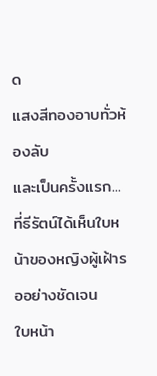ด
แสงสีทองอาบทั่วห้องลับ
และเป็นครั้งแรก...
ที่ธีรัตน์ได้เห็นใบหน้าของหญิงผู้เฝ้ารออย่างชัดเจน
ใบหน้า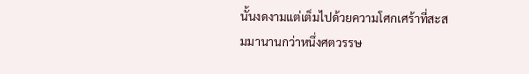นั้นงดงามแต่เต็มไปด้วยความโศกเศร้าที่สะสมมานานกว่าหนึ่งศตวรรษ